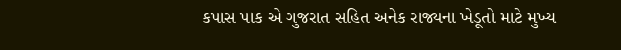કપાસ પાક એ ગુજરાત સહિત અનેક રાજ્યના ખેડૂતો માટે મુખ્ય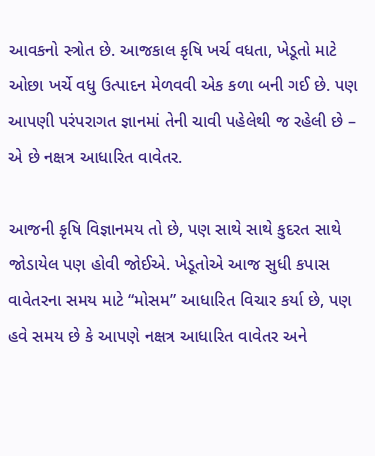આવકનો સ્ત્રોત છે. આજકાલ કૃષિ ખર્ચ વધતા, ખેડૂતો માટે ઓછા ખર્ચે વધુ ઉત્પાદન મેળવવી એક કળા બની ગઈ છે. પણ આપણી પરંપરાગત જ્ઞાનમાં તેની ચાવી પહેલેથી જ રહેલી છે – એ છે નક્ષત્ર આધારિત વાવેતર.

આજની કૃષિ વિજ્ઞાનમય તો છે, પણ સાથે સાથે કુદરત સાથે જોડાયેલ પણ હોવી જોઈએ. ખેડૂતોએ આજ સુધી કપાસ વાવેતરના સમય માટે “મોસમ” આધારિત વિચાર કર્યા છે, પણ હવે સમય છે કે આપણે નક્ષત્ર આધારિત વાવેતર અને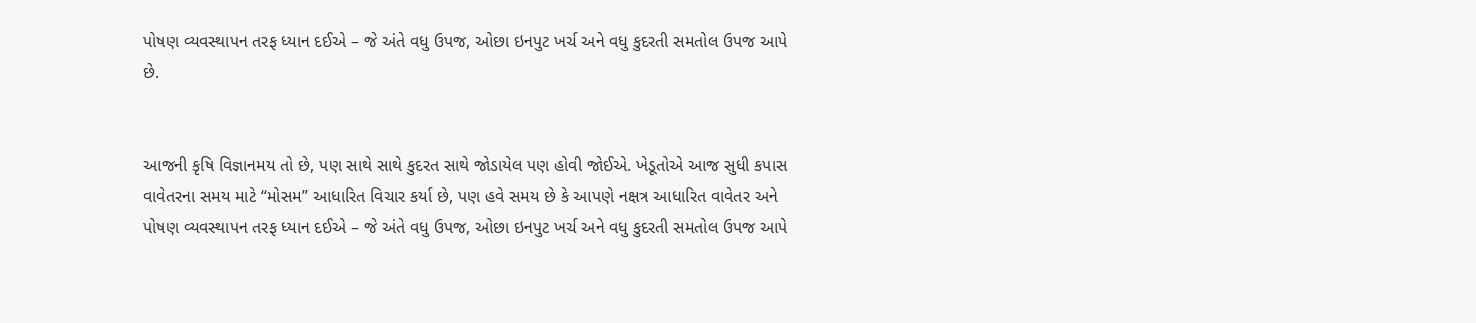પોષણ વ્યવસ્થાપન તરફ ધ્યાન દઈએ – જે અંતે વધુ ઉપજ, ઓછા ઇનપુટ ખર્ચ અને વધુ કુદરતી સમતોલ ઉપજ આપે છે.


આજની કૃષિ વિજ્ઞાનમય તો છે, પણ સાથે સાથે કુદરત સાથે જોડાયેલ પણ હોવી જોઈએ. ખેડૂતોએ આજ સુધી કપાસ વાવેતરના સમય માટે “મોસમ” આધારિત વિચાર કર્યા છે, પણ હવે સમય છે કે આપણે નક્ષત્ર આધારિત વાવેતર અને પોષણ વ્યવસ્થાપન તરફ ધ્યાન દઈએ – જે અંતે વધુ ઉપજ, ઓછા ઇનપુટ ખર્ચ અને વધુ કુદરતી સમતોલ ઉપજ આપે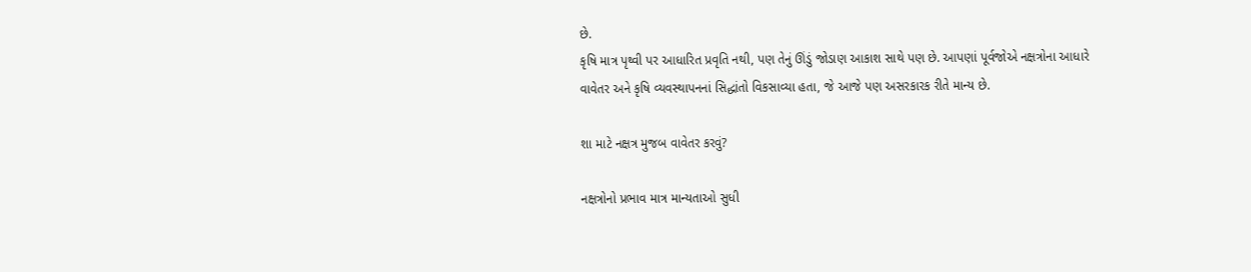છે.
કૃષિ માત્ર પૃથ્વી પર આધારિત પ્રવૃતિ નથી, પણ તેનું ઊંડું જોડાણ આકાશ સાથે પણ છે. આપણાં પૂર્વજોએ નક્ષત્રોના આધારે વાવેતર અને કૃષિ વ્યવસ્થાપનનાં સિદ્ધાંતો વિકસાવ્યા હતા, જે આજે પણ અસરકારક રીતે માન્ય છે.

શા માટે નક્ષત્ર મુજબ વાવેતર કરવું?

નક્ષત્રોનો પ્રભાવ માત્ર માન્યતાઓ સુધી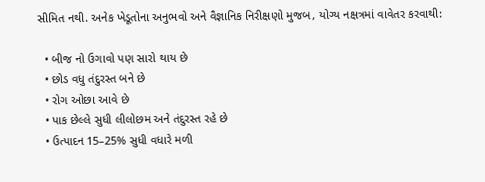સીમિત નથી. અનેક ખેડૂતોના અનુભવો અને વૈજ્ઞાનિક નિરીક્ષણો મુજબ, યોગ્ય નક્ષત્રમાં વાવેતર કરવાથી:

  • બીજ નો ઉગાવો પણ સારો થાય છે
  • છોડ વધુ તંદુરસ્ત બને છે
  • રોગ ઓછા આવે છે
  • પાક છેલ્લે સુધી લીલોછમ અને તંદુરસ્ત રહે છે
  • ઉત્પાદન 15–25% સુધી વધારે મળી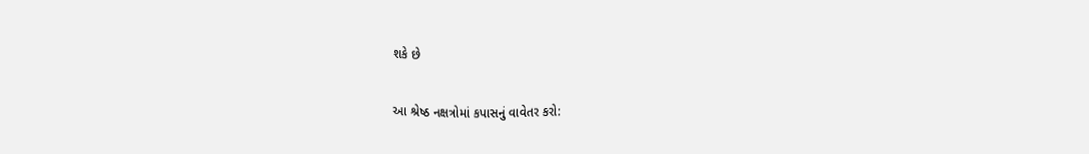શકે છે

આ શ્રેષ્ઠ નક્ષત્રોમાં કપાસનું વાવેતર કરો: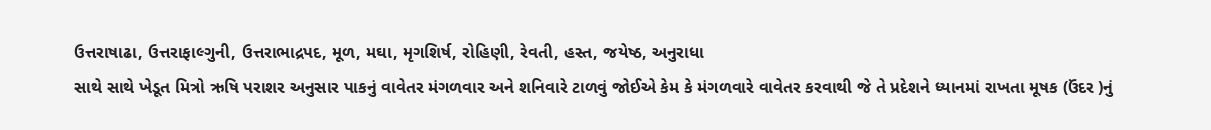ઉત્તરાષાઢા, ઉત્તરાફાલ્ગુની, ઉત્તરાભાદ્રપદ, મૂળ, મઘા, મૃગશિર્ષ, રોહિણી, રેવતી, હસ્ત, જયેષ્ઠ, અનુરાધા
સાથે સાથે ખેડૂત મિત્રો ઋષિ પરાશર અનુસાર પાકનું વાવેતર મંગળવાર અને શનિવારે ટાળવું જોઈએ કેમ કે મંગળવારે વાવેતર કરવાથી જે તે પ્રદેશને ધ્યાનમાં રાખતા મૂષક (ઉંદર )નું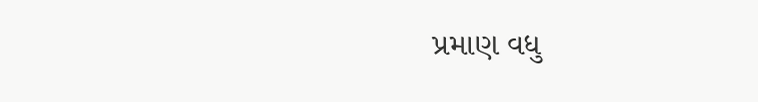પ્રમાણ વધુ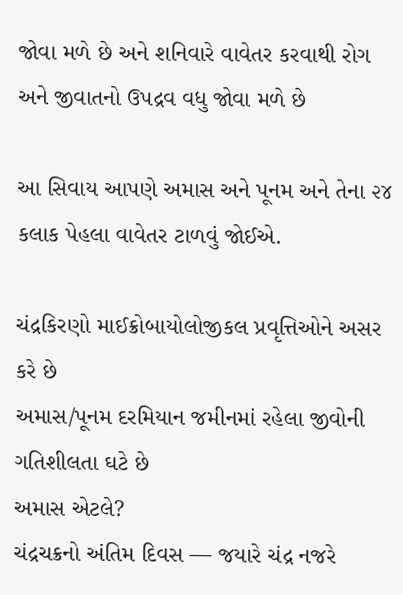જોવા મળે છે અને શનિવારે વાવેતર કરવાથી રોગ અને જીવાતનો ઉપદ્રવ વધુ જોવા મળે છે

આ સિવાય આપણે અમાસ અને પૂનમ અને તેના ૨૪ કલાક પેહલા વાવેતર ટાળવું જોઈએ.

ચંદ્રકિરણો માઈક્રોબાયોલોજીકલ પ્રવૃત્તિઓને અસર કરે છે
અમાસ/પૂનમ દરમિયાન જમીનમાં રહેલા જીવોની ગતિશીલતા ઘટે છે
અમાસ એટલે?
ચંદ્રચક્રનો અંતિમ દિવસ — જયારે ચંદ્ર નજરે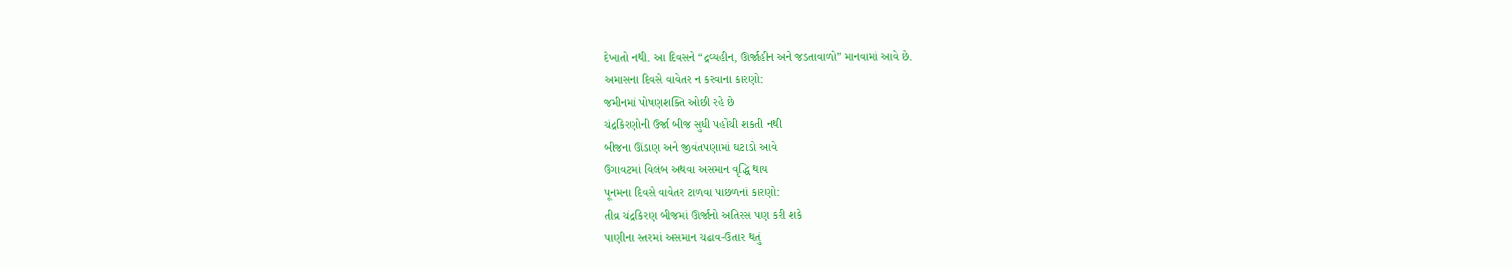દેખાતો નથી. આ દિવસને “દ્રવ્યહીન, ઊર્જાહીન અને જડતાવાળો” માનવામાં આવે છે.
અમાસના દિવસે વાવેતર ન કરવાના કારણો:
જમીનમાં પોષણશક્તિ ઓછી રહે છે
ચંદ્રકિરણોની ઉર્જા બીજ સુધી પહોંચી શકતી નથી
બીજના ઊંડાણ અને જીવંતપણામાં ઘટાડો આવે
ઉગાવટમાં વિલંબ અથવા અસમાન વૃદ્ધિ થાય
પૂનમના દિવસે વાવેતર ટાળવા પાછળનાં કારણો:
તીવ્ર ચંદ્રકિરણ બીજમાં ઊર્જાનો અતિરસ પણ કરી શકે
પાણીના સ્તરમાં અસમાન ચઢાવ-ઉતાર થતું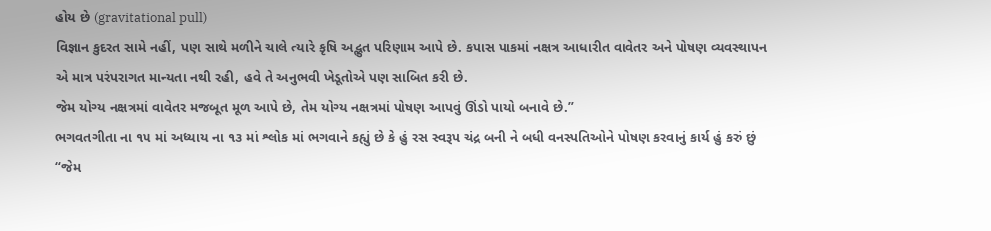હોય છે (gravitational pull)
વિજ્ઞાન કુદરત સામે નહીં, પણ સાથે મળીને ચાલે ત્યારે કૃષિ અદ્ભુત પરિણામ આપે છે. કપાસ પાકમાં નક્ષત્ર આધારીત વાવેતર અને પોષણ વ્યવસ્થાપન એ માત્ર પરંપરાગત માન્યતા નથી રહી, હવે તે અનુભવી ખેડૂતોએ પણ સાબિત કરી છે.
જેમ યોગ્ય નક્ષત્રમાં વાવેતર મજબૂત મૂળ આપે છે, તેમ યોગ્ય નક્ષત્રમાં પોષણ આપવું ઊંડો પાયો બનાવે છે.”
ભગવતગીતા ના ૧૫ માં અધ્યાય ના ૧૩ માં શ્લોક માં ભગવાને કહ્યું છે કે હું રસ સ્વરૂપ ચંદ્ર બની ને બધી વનસ્પતિઓને પોષણ કરવાનું કાર્ય હું કરું છું
“જેમ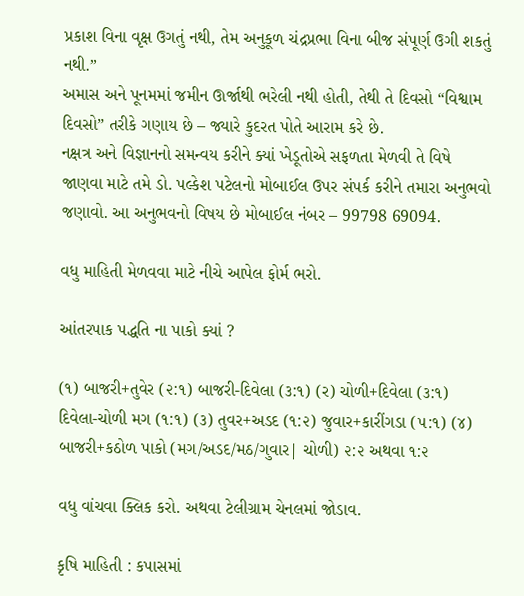પ્રકાશ વિના વૃક્ષ ઉગતું નથી, તેમ અનુકૂળ ચંદ્રપ્રભા વિના બીજ સંપૂર્ણ ઉગી શકતું નથી.”
અમાસ અને પૂનમમાં જમીન ઊર્જાથી ભરેલી નથી હોતી, તેથી તે દિવસો “વિશ્વામ દિવસો” તરીકે ગણાય છે – જ્યારે કુદરત પોતે આરામ કરે છે.
નક્ષત્ર અને વિજ્ઞાનનો સમન્વય કરીને ક્યાં ખેડૂતોએ સફળતા મેળવી તે વિષે જાણવા માટે તમે ડો. પલ્કેશ પટેલનો મોબાઈલ ઉપર સંપર્ક કરીને તમારા અનુભવો જણાવો. આ અનુભવનો વિષય છે મોબાઈલ નંબર – 99798 69094.

વધુ માહિતી મેળવવા માટે નીચે આપેલ ફોર્મ ભરો.

આંતરપાક પદ્ધતિ ના પાકો ક્યાં ?

(૧) બાજરી+તુવેર (૨:૧) બાજરી-દિવેલા (૩:૧) (ર) ચોળી+દિવેલા (૩:૧) દિવેલા-ચોળી મગ (૧:૧) (૩) તુવર+અડદ (૧:૨) જુવાર+કારીંગડા (૫:૧) (૪) બાજરી+કઠોળ પાકો (મગ/અડદ/મઠ/ગુવાર| ચોળી) ૨:૨ અથવા ૧:૨

વધુ વાંચવા ક્લિક કરો. અથવા ટેલીગ્રામ ચેનલમાં જોડાવ.

કૃષિ માહિતી : કપાસમાં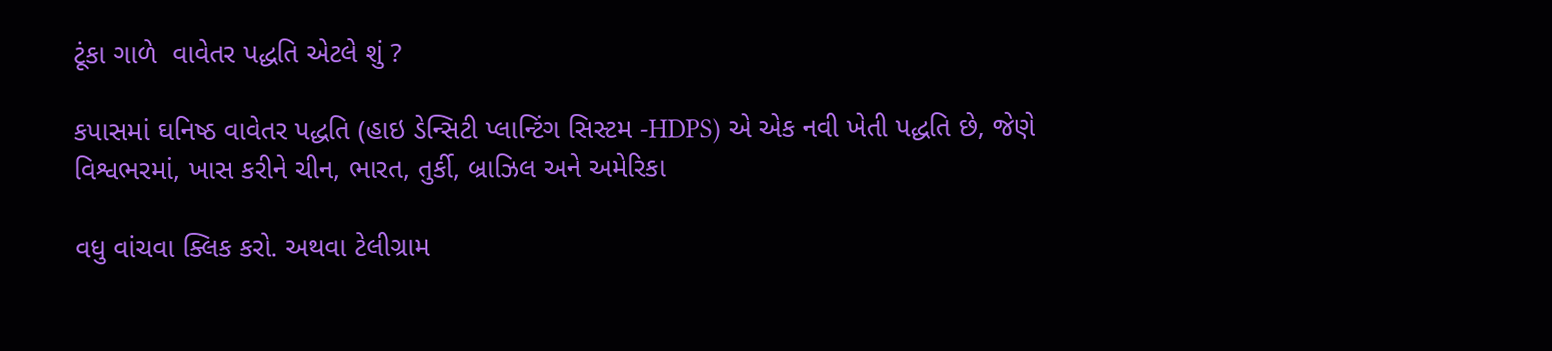ટૂંકા ગાળે  વાવેતર પદ્ધતિ એટલે શું ?

કપાસમાં ઘનિષ્ઠ વાવેતર પદ્ધતિ (હાઇ ડેન્સિટી પ્લાન્ટિંગ સિસ્ટમ -HDPS) એ એક નવી ખેતી પદ્ધતિ છે, જેણે વિશ્વભરમાં, ખાસ કરીને ચીન, ભારત, તુર્કી, બ્રાઝિલ અને અમેરિકા

વધુ વાંચવા ક્લિક કરો. અથવા ટેલીગ્રામ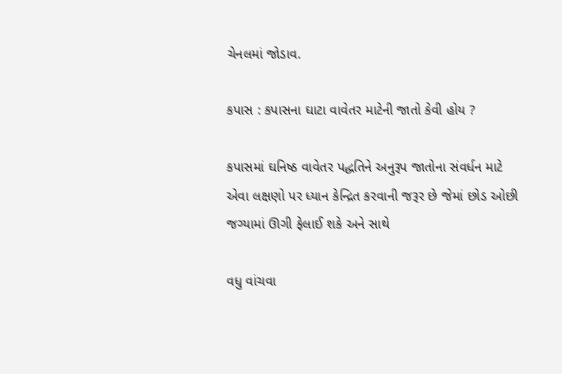ચેનલમાં જોડાવ.

કપાસ : કપાસના ઘાટા વાવેતર માટેની જાતો કેવી હોય ?

કપાસમાં ઘનિષ્ઠ વાવેતર પદ્ધતિને અનુરૂપ જાતોના સંવર્ધન માટે એવા લક્ષણો પર ધ્યાન કેન્દ્રિત કરવાની જરૂર છે જેમાં છોડ ઓછી જગ્યામાં ઊગી ફેલાઈ શકે અને સાથે

વધુ વાંચવા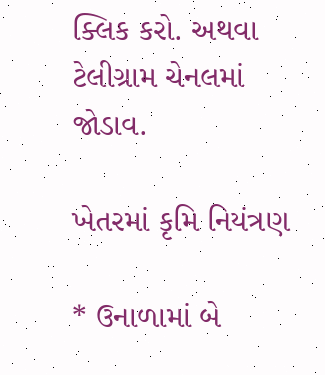ક્લિક કરો. અથવા ટેલીગ્રામ ચેનલમાં જોડાવ.

ખેતરમાં કૃમિ નિયંત્રણ

* ઉનાળામાં બે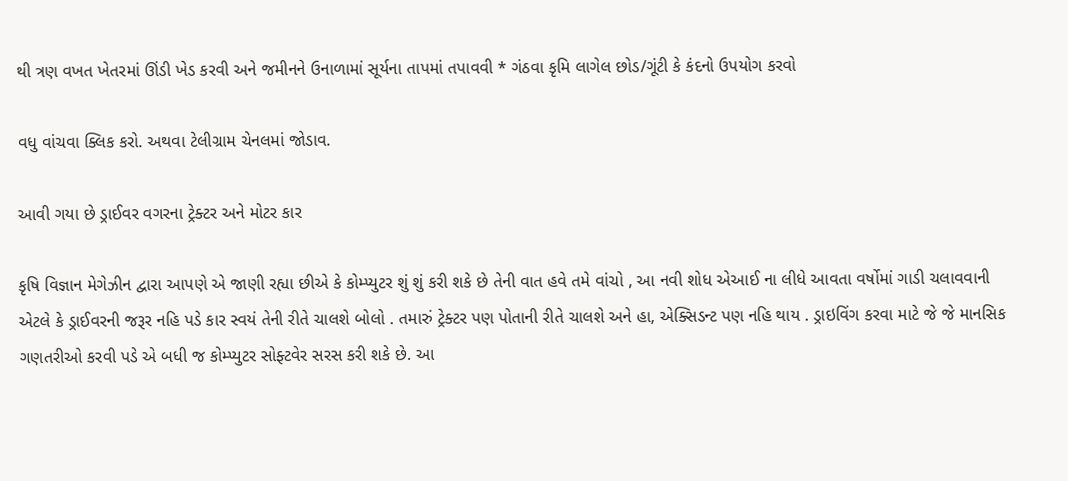થી ત્રણ વખત ખેતરમાં ઊંડી ખેડ કરવી અને જમીનને ઉનાળામાં સૂર્યના તાપમાં તપાવવી * ગંઠવા કૃમિ લાગેલ છોડ/ગૂંટી કે કંદનો ઉપયોગ કરવો

વધુ વાંચવા ક્લિક કરો. અથવા ટેલીગ્રામ ચેનલમાં જોડાવ.

આવી ગયા છે ડ્રાઈવર વગરના ટ્રેક્ટર અને મોટર કાર

કૃષિ વિજ્ઞાન મેગેઝીન દ્વારા આપણે એ જાણી રહ્યા છીએ કે કોમ્પ્યુટર શું શું કરી શકે છે તેની વાત હવે તમે વાંચો , આ નવી શોધ એઆઈ ના લીધે આવતા વર્ષોમાં ગાડી ચલાવવાની એટલે કે ડ્રાઈવરની જરૂર નહિ પડે કાર સ્વયં તેની રીતે ચાલશે બોલો . તમારું ટ્રેક્ટર પણ પોતાની રીતે ચાલશે અને હા, એક્સિડન્ટ પણ નહિ થાય . ડ્રાઇવિંગ કરવા માટે જે જે માનસિક ગણતરીઓ કરવી પડે એ બધી જ કોમ્પ્યુટર સોફ્ટવેર સરસ કરી શકે છે. આ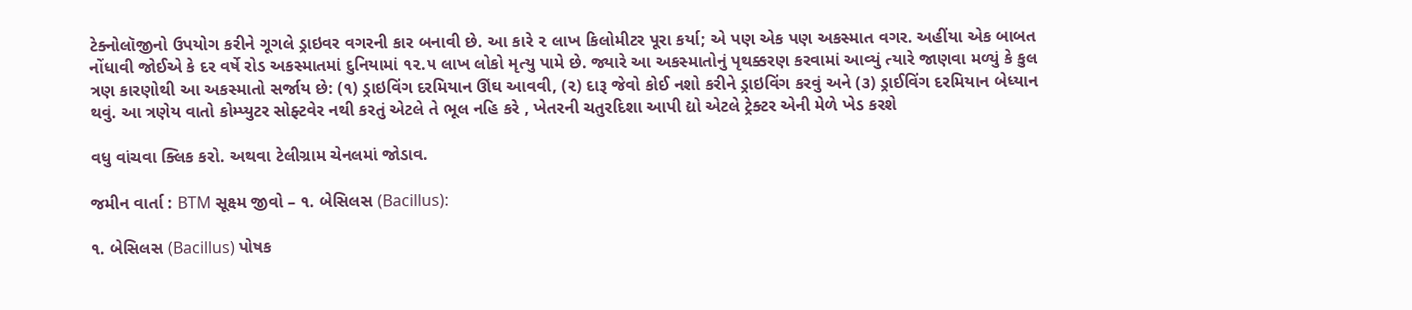ટેક્નોલૉજીનો ઉપયોગ કરીને ગૂગલે ડ્રાઇવર વગરની કાર બનાવી છે. આ કારે ૨ લાખ કિલોમીટર પૂરા કર્યા; એ પણ એક પણ અકસ્માત વગર. અહીંયા એક બાબત નોંધાવી જોઈએ કે દર વર્ષે રોડ અકસ્માતમાં દુનિયામાં ૧૨.૫ લાખ લોકો મૃત્યુ પામે છે. જ્યારે આ અકસ્માતોનું પૃથક્કરણ કરવામાં આવ્યું ત્યારે જાણવા મળ્યું કે કુલ ત્રણ કારણોથી આ અકસ્માતો સર્જાય છે: (૧) ડ્રાઇવિંગ દરમિયાન ઊંઘ આવવી, (૨) દારૂ જેવો કોઈ નશો કરીને ડ્રાઇવિંગ કરવું અને (૩) ડ્રાઈવિંગ દરમિયાન બેધ્યાન થવું. આ ત્રણેય વાતો કોમ્પ્યુટર સોફ્ટવેર નથી કરતું એટલે તે ભૂલ નહિ કરે , ખેતરની ચતુરદિશા આપી દ્યો એટલે ટ્રેક્ટર એની મેળે ખેડ કરશે

વધુ વાંચવા ક્લિક કરો. અથવા ટેલીગ્રામ ચેનલમાં જોડાવ.

જમીન વાર્તા : BTM સૂક્ષ્મ જીવો – ૧. બેસિલસ (Bacillus):

૧. બેસિલસ (Bacillus) પોષક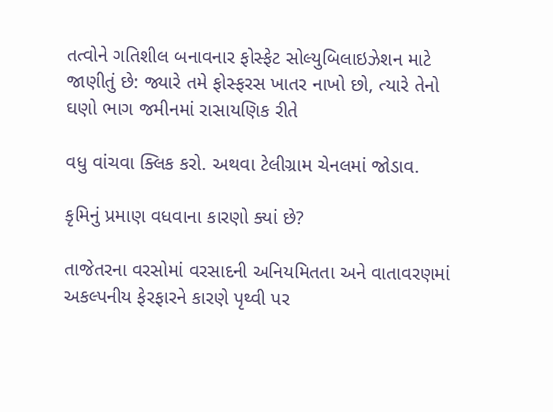તત્વોને ગતિશીલ બનાવનાર ફોસ્ફેટ સોલ્યુબિલાઇઝેશન માટે જાણીતું છે: જ્યારે તમે ફોસ્ફરસ ખાતર નાખો છો, ત્યારે તેનો ઘણો ભાગ જમીનમાં રાસાયણિક રીતે

વધુ વાંચવા ક્લિક કરો. અથવા ટેલીગ્રામ ચેનલમાં જોડાવ.

કૃમિનું પ્રમાણ વધવાના કારણો ક્યાં છે?

તાજેતરના વરસોમાં વરસાદની અનિયમિતતા અને વાતાવરણમાં અકલ્પનીય ફેરફારને કારણે પૃથ્વી પર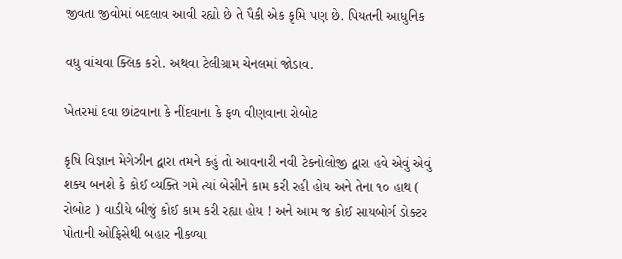જીવતા જીવોમાં બદલાવ આવી રહ્યો છે તે પૈકી એક કૃમિ પણ છે. પિયતની આધુનિક

વધુ વાંચવા ક્લિક કરો. અથવા ટેલીગ્રામ ચેનલમાં જોડાવ.

ખેતરમાં દવા છાંટવાના કે નીંદવાના કે ફળ વીણવાના રોબોટ

કૃષિ વિજ્ઞાન મેગેઝીન દ્વારા તમને કહું તો આવનારી નવી ટેકનોલોજી દ્વારા હવે એવું એવું શક્ય બનશે કે કોઈ વ્યક્તિ ગમે ત્યાં બેસીને કામ કરી રહી હોય અને તેના ૧૦ હાથ ( રોબોટ ) વાડીયે બીજું કોઈ કામ કરી રહ્યા હોય ! અને આમ જ કોઈ સાયબોર્ગ ડોક્ટર પોતાની ઓફિસેથી બહાર નીકળ્યા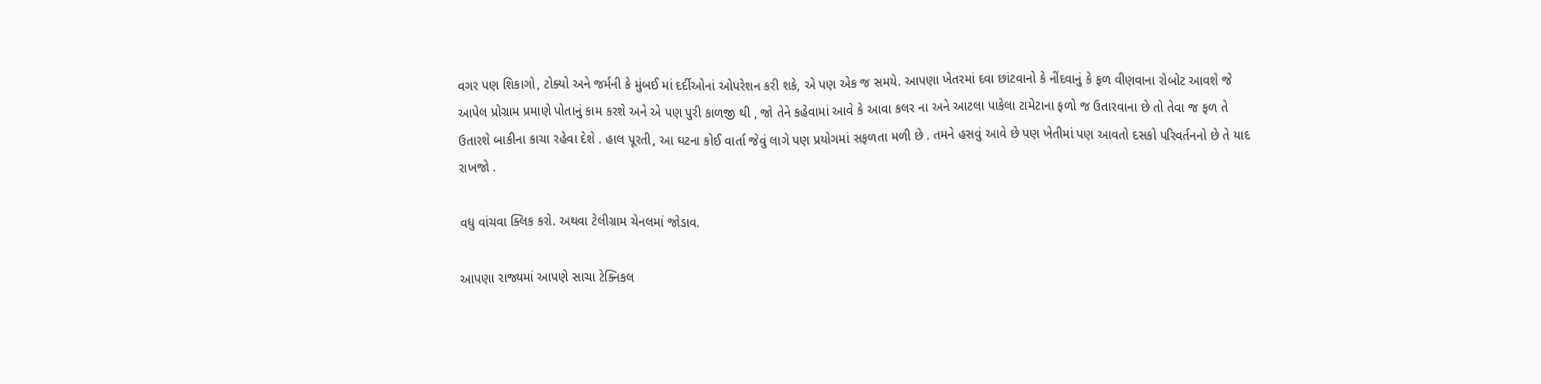વગર પણ શિકાગો, ટોક્યો અને જર્મની કે મુંબઈ માં દર્દીઓનાં ઓપરેશન કરી શકે, એ પણ એક જ સમયે. આપણા ખેતરમાં દવા છાંટવાનો કે નીંદવાનું કે ફળ વીણવાના રોબોટ આવશે જે આપેલ પ્રોગ્રામ પ્રમાણે પોતાનું કામ કરશે અને એ પણ પુરી કાળજી થી , જો તેને કહેવામાં આવે કે આવા કલર ના અને આટલા પાકેલા ટામેટાના ફળો જ ઉતારવાના છે તો તેવા જ ફળ તે ઉતારશે બાકીના કાચા રહેવા દેશે . હાલ પૂરતી, આ ઘટના કોઈ વાર્તા જેવું લાગે પણ પ્રયોગમાં સફળતા મળી છે . તમને હસવું આવે છે પણ ખેતીમાં પણ આવતો દસકો પરિવર્તનનો છે તે યાદ રાખજો .

વધુ વાંચવા ક્લિક કરો. અથવા ટેલીગ્રામ ચેનલમાં જોડાવ.

આપણા રાજ્યમાં આપણે સાચા ટેક્નિકલ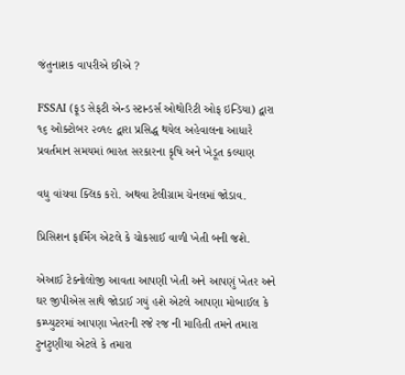જંતુનાશક વાપરીએ છીએ ?

FSSAI (ફૂડ સેફટી એન્ડ સ્ટાન્ડર્સ ઓથોરિટી ઓફ ઇન્ડિયા) દ્વારા ૧૬ ઓક્ટોબર ૨૦૧૯ દ્વારા પ્રસિદ્ધ થયેલ અહેવાલના આધારે પ્રવર્તમાન સમયમાં ભારત સરકારના કૃષિ અને ખેડૂત કલ્યાણ

વધુ વાંચવા ક્લિક કરો. અથવા ટેલીગ્રામ ચેનલમાં જોડાવ.

પ્રિસિશન ફાર્મિંગ એટલે કે ચોકસાઈ વાળી ખેતી બની જશે.

એઆઈ ટેક્નોલોજી આવતા આપણી ખેતી અને આપણું ખેતર અને ઘર જીપીએસ સાથે જોડાઈ ગયું હશે એટલે આપણા મોબાઈલ કે કમ્પ્યુટરમાં આપણા ખેતરની રજે રજ ની માહિતી તમને તમારા ટુનટુણીયા એટલે કે તમારા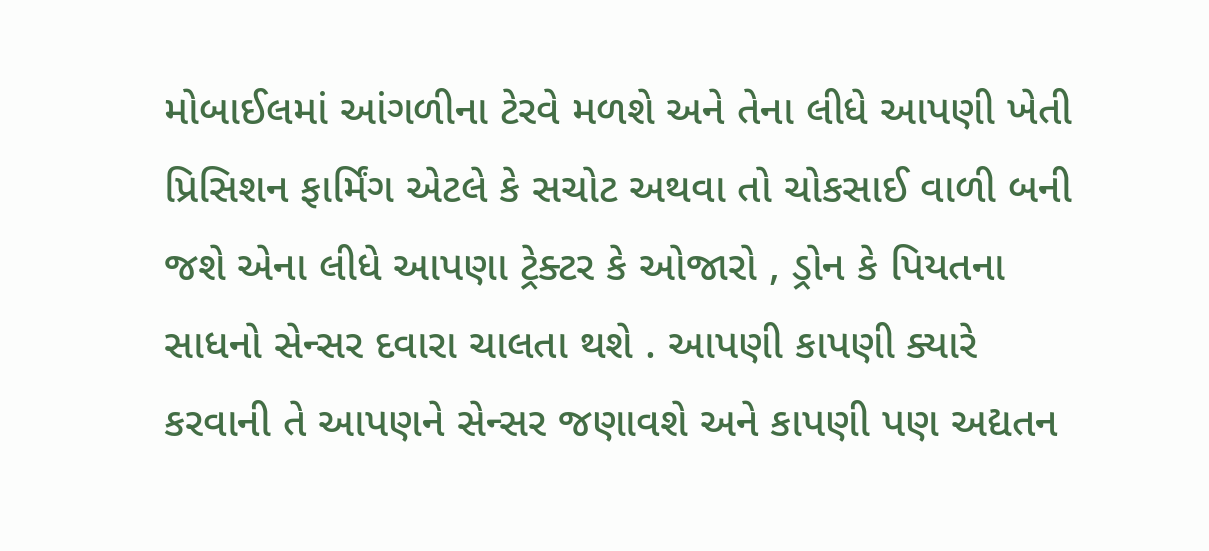મોબાઈલમાં આંગળીના ટેરવે મળશે અને તેના લીધે આપણી ખેતી પ્રિસિશન ફાર્મિંગ એટલે કે સચોટ અથવા તો ચોકસાઈ વાળી બની જશે એના લીધે આપણા ટ્રેક્ટર કે ઓજારો , ડ્રોન કે પિયતના સાધનો સેન્સર દવારા ચાલતા થશે . આપણી કાપણી ક્યારે કરવાની તે આપણને સેન્સર જણાવશે અને કાપણી પણ અદ્યતન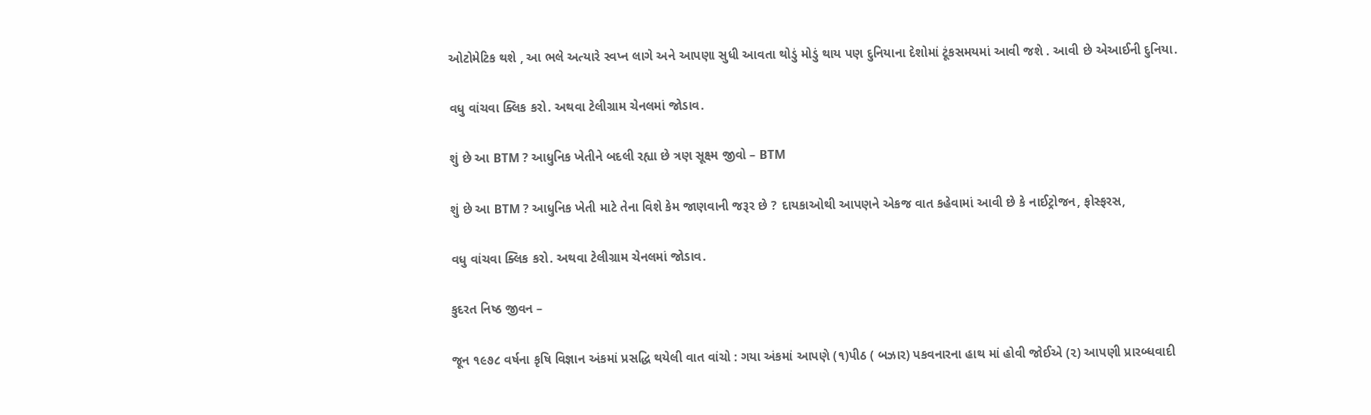ઓટોમેટિક થશે , આ ભલે અત્યારે સ્વપ્ન લાગે અને આપણા સુધી આવતા થોડું મોડું થાય પણ દુનિયાના દેશોમાં ટૂંકસમયમાં આવી જશે . આવી છે એઆઈની દુનિયા.

વધુ વાંચવા ક્લિક કરો. અથવા ટેલીગ્રામ ચેનલમાં જોડાવ.

શું છે આ BTM ? આધુનિક ખેતીને બદલી રહ્યા છે ત્રણ સૂક્ષ્મ જીવો – BTM

શું છે આ BTM ? આધુનિક ખેતી માટે તેના વિશે કેમ જાણવાની જરૂર છે ? દાયકાઓથી આપણને એકજ વાત કહેવામાં આવી છે કે નાઈટ્રોજન, ફોસ્ફરસ,

વધુ વાંચવા ક્લિક કરો. અથવા ટેલીગ્રામ ચેનલમાં જોડાવ.

કુદરત નિષ્ઠ જીવન –

જૂન ૧૯૭૮ વર્ષના કૃષિ વિજ્ઞાન અંકમાં પ્રસદ્ધિ થયેલી વાત વાંચો : ગયા અંકમાં આપણે (૧)પીઠ ( બઝાર) પકવનારના હાથ માં હોવી જોઈએ (૨) આપણી પ્રારબ્ધવાદી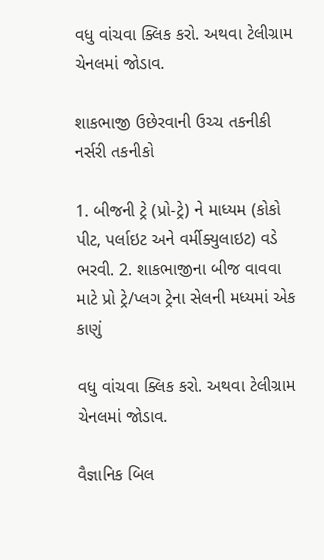વધુ વાંચવા ક્લિક કરો. અથવા ટેલીગ્રામ ચેનલમાં જોડાવ.

શાકભાજી ઉછેરવાની ઉચ્ચ તકનીકી નર્સરી તકનીકો

1. બીજની ટ્રે (પ્રો-ટ્રે) ને માધ્યમ (કોકો પીટ, પર્લાઇટ અને વર્મીક્યુલાઇટ) વડે ભરવી. 2. શાકભાજીના બીજ વાવવા માટે પ્રો ટ્રે/પ્લગ ટ્રેના સેલની મધ્યમાં એક કાણું

વધુ વાંચવા ક્લિક કરો. અથવા ટેલીગ્રામ ચેનલમાં જોડાવ.

વૈજ્ઞાનિક બિલ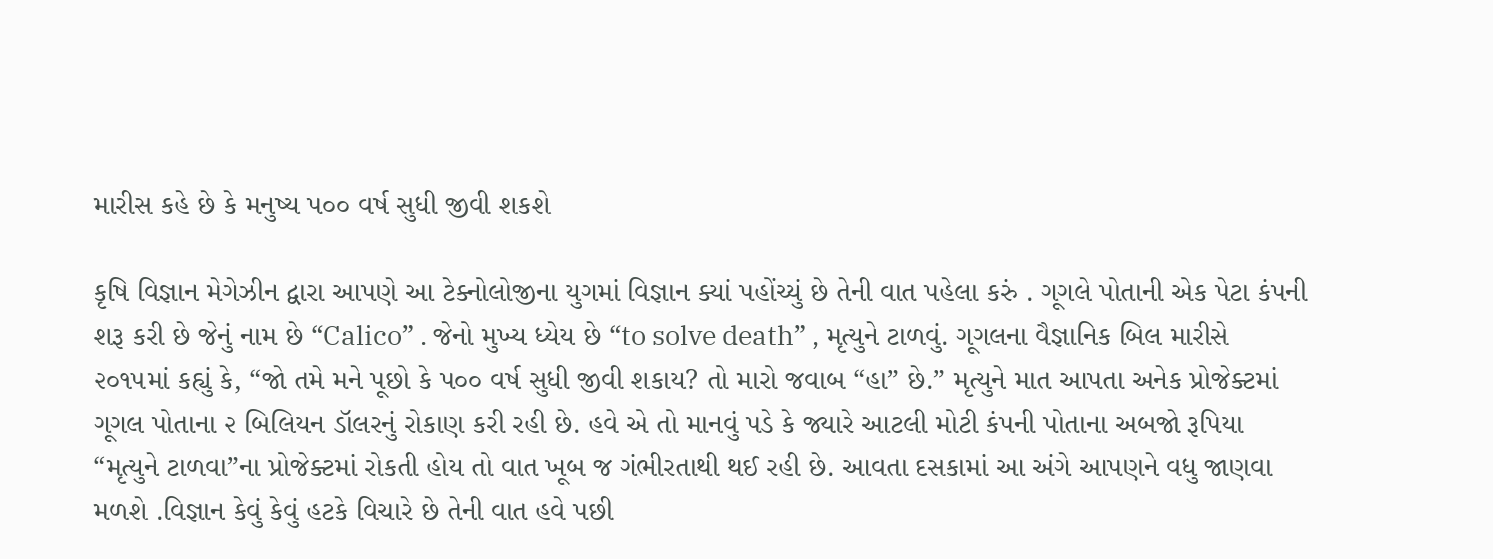મારીસ કહે છે કે મનુષ્ય પ૦૦ વર્ષ સુધી જીવી શકશે

કૃષિ વિજ્ઞાન મેગેઝીન દ્વારા આપણે આ ટેક્નોલોજીના યુગમાં વિજ્ઞાન ક્યાં પહોંચ્યું છે તેની વાત પહેલા કરું . ગૂગલે પોતાની એક પેટા કંપની શરૂ કરી છે જેનું નામ છે “Calico” . જેનો મુખ્ય ધ્યેય છે “to solve death” , મૃત્યુને ટાળવું. ગૂગલના વૈજ્ઞાનિક બિલ મારીસે ૨૦૧૫માં કહ્યું કે, “જો તમે મને પૂછો કે પ૦૦ વર્ષ સુધી જીવી શકાય? તો મારો જવાબ “હા” છે.” મૃત્યુને માત આપતા અનેક પ્રોજેક્ટમાં ગૂગલ પોતાના ૨ બિલિયન ડૉલરનું રોકાણ કરી રહી છે. હવે એ તો માનવું પડે કે જ્યારે આટલી મોટી કંપની પોતાના અબજો રૂપિયા “મૃત્યુને ટાળવા”ના પ્રોજેક્ટમાં રોકતી હોય તો વાત ખૂબ જ ગંભીરતાથી થઈ રહી છે. આવતા દસકામાં આ અંગે આપણને વધુ જાણવા મળશે .વિજ્ઞાન કેવું કેવું હટકે વિચારે છે તેની વાત હવે પછી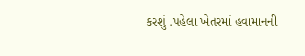કરશું .પહેલા ખેતરમાં હવામાનની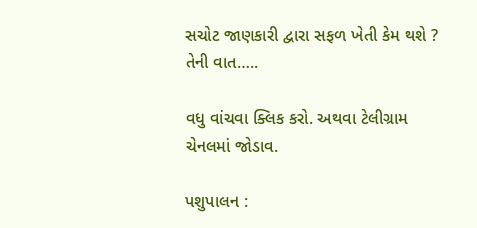સચોટ જાણકારી દ્વારા સફળ ખેતી કેમ થશે ? તેની વાત…..

વધુ વાંચવા ક્લિક કરો. અથવા ટેલીગ્રામ ચેનલમાં જોડાવ.

પશુપાલન :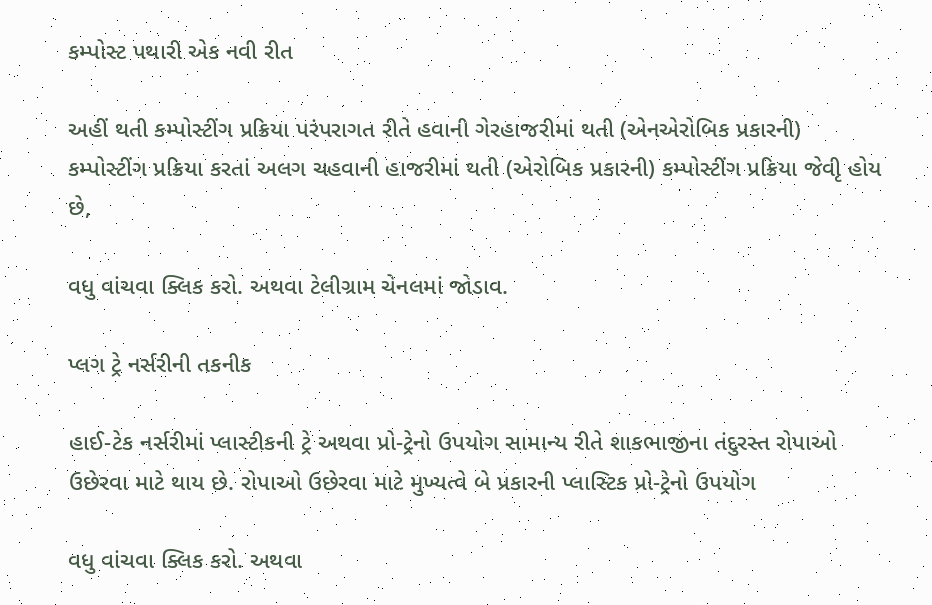કમ્પોસ્ટ પથારી એક નવી રીત

અહીં થતી કમ્પોસ્ટીંગ પ્રક્રિયા પરંપરાગત રીતે હવાની ગેરહાજરીમાં થતી (એનએરોબિક પ્રકારની) કમ્પોસ્ટીંગ પ્રક્રિયા કરતાં અલગ ચહવાની હાજરીમાં થતી (એરોબિક પ્રકારની) કમ્પોસ્ટીંગ પ્રક્રિયા જેવીૃ હોય છે,

વધુ વાંચવા ક્લિક કરો. અથવા ટેલીગ્રામ ચેનલમાં જોડાવ.

પ્લગ ટ્રે નર્સરીની તકનીક

હાઈ-ટેક નર્સરીમાં પ્લાસ્ટીકની ટ્રે અથવા પ્રો-ટ્રેનો ઉપયોગ સામાન્ય રીતે શાકભાજીના તંદુરસ્ત રોપાઓ ઉછેરવા માટે થાય છે. રોપાઓ ઉછેરવા માટે મુખ્યત્વે બે પ્રકારની પ્લાસ્ટિક પ્રો-ટ્રેનો ઉપયોગ

વધુ વાંચવા ક્લિક કરો. અથવા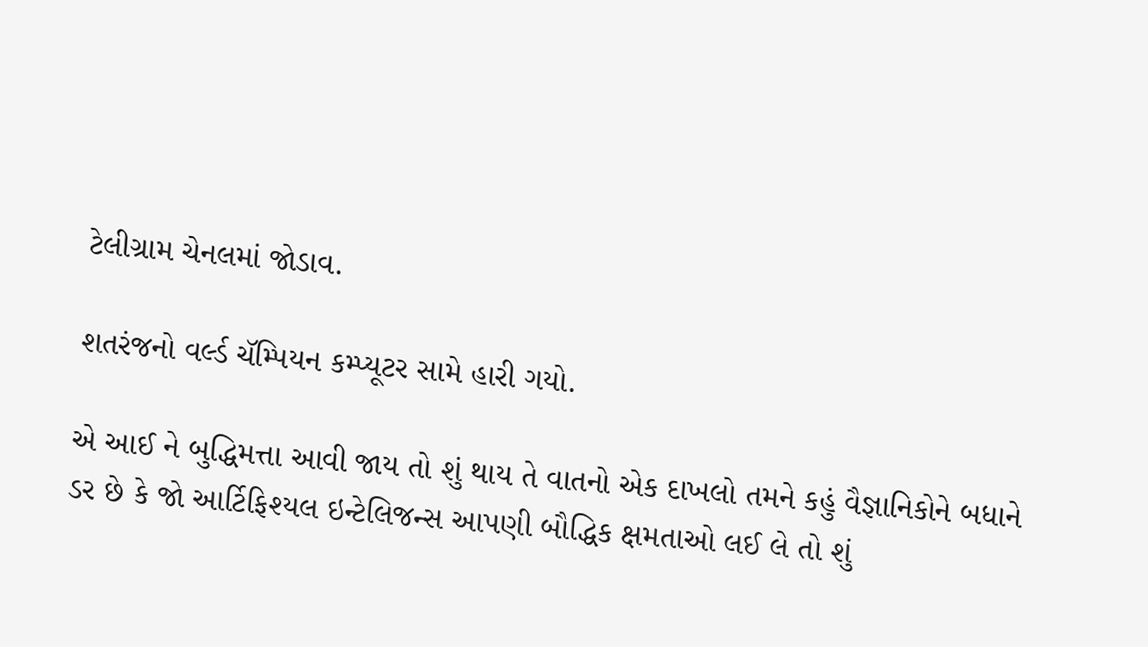ટેલીગ્રામ ચેનલમાં જોડાવ.

શતરંજનો વર્લ્ડ ચૅમ્પિયન કમ્પ્યૂટર સામે હારી ગયો.

એ આઈ ને બુદ્ધિમત્તા આવી જાય તો શું થાય તે વાતનો એક દાખલો તમને કહું વૈજ્ઞાનિકોને બધાને ડર છે કે જો આર્ટિફિશ્યલ ઇન્ટેલિજન્સ આપણી બૌદ્ધિક ક્ષમતાઓ લઈ લે તો શું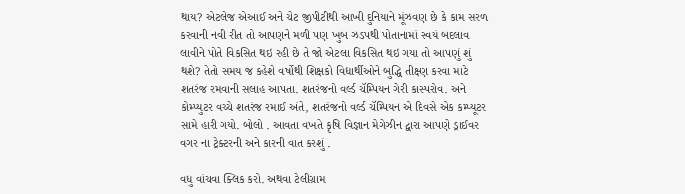થાય? એટલેજ એઆઈ અને ચેટ જીપીટીથી આખી દુનિયાને મૂંઝવણ છે કે કામ સરળ કરવાની નવી રીત તો આપણને મળી પણ ખુબ ઝડપથી પોતાનામાં સ્વયં બદલાવ લાવીને પોતે વિકસિત થઇ રહી છે તે જો એટલા વિકસિત થઇ ગયા તો આપણું શું થશે? તેતો સમય જ કહેશે વર્ષોથી શિક્ષકો વિદ્યાર્થીઓને બુદ્ધિ તીક્ષ્ણ કરવા માટે શતરંજ રમવાની સલાહ આપતા. શતરંજનો વર્લ્ડ ચૅમ્પિયન ગેરી કાસ્પરોવ. અને કોમ્પ્યુટર વચ્ચે શતરંજ રમાઈ અંતે, શતરંજનો વર્લ્ડ ચૅમ્પિયન એ દિવસે એક કમ્પ્યૂટર સામે હારી ગયો. બોલો . આવતા વખતે કૃષિ વિજ્ઞાન મેગેઝીન દ્વારા આપણે ડ્રાઈવર વગર ના ટ્રેક્ટરની અને કારની વાત કરશું .

વધુ વાંચવા ક્લિક કરો. અથવા ટેલીગ્રામ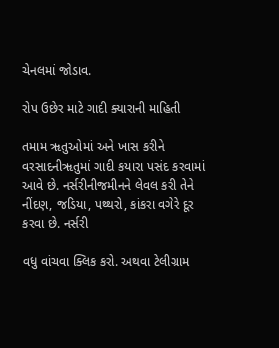ચેનલમાં જોડાવ.

રોપ ઉછેર માટે ગાદી ક્યારાની માહિતી

તમામ ૠતુઓમાં અને ખાસ કરીને વરસાદનીૠતુમાં ગાદી કયારા પસંદ કરવામાં આવે છે. નર્સરીનીજમીનને લેવલ કરી તેને નીંદણ, જડિયા, પથ્થરો, કાંકરા વગેરે દૂર કરવા છે. નર્સરી

વધુ વાંચવા ક્લિક કરો. અથવા ટેલીગ્રામ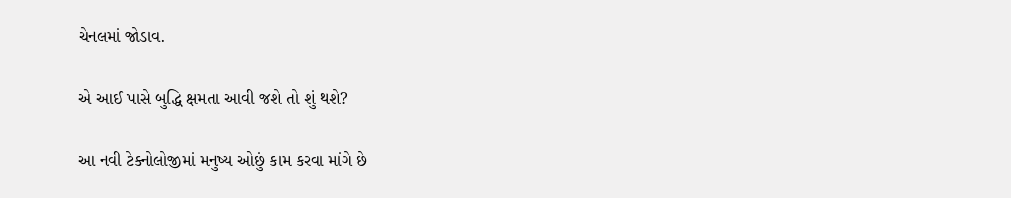ચેનલમાં જોડાવ.

એ આઈ પાસે બુદ્ધિ ક્ષમતા આવી જશે તો શું થશે?

આ નવી ટેક્નોલોજીમાં મનુષ્ય ઓછું કામ કરવા માંગે છે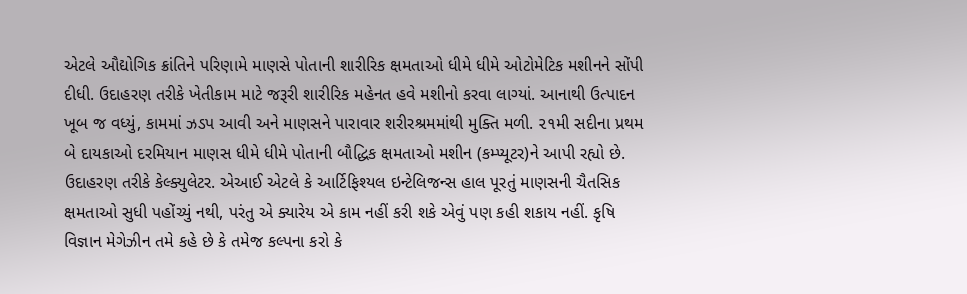એટલે ઔદ્યોગિક ક્રાંતિને પરિણામે માણસે પોતાની શારીરિક ક્ષમતાઓ ધીમે ધીમે ઓટોમેટિક મશીનને સોંપી દીધી. ઉદાહરણ તરીકે ખેતીકામ માટે જરૂરી શારીરિક મહેનત હવે મશીનો કરવા લાગ્યાં. આનાથી ઉત્પાદન ખૂબ જ વધ્યું, કામમાં ઝડપ આવી અને માણસને પારાવાર શરીરશ્રમમાંથી મુક્તિ મળી. ૨૧મી સદીના પ્રથમ બે દાયકાઓ દરમિયાન માણસ ધીમે ધીમે પોતાની બૌદ્ધિક ક્ષમતાઓ મશીન (કમ્પ્યૂટર)ને આપી રહ્યો છે. ઉદાહરણ તરીકે કેલ્ક્યુલેટર. એઆઈ એટલે કે આર્ટિફિશ્યલ ઇન્ટેલિજન્સ હાલ પૂરતું માણસની ચૈતસિક ક્ષમતાઓ સુધી પહોંચ્યું નથી, પરંતુ એ ક્યારેય એ કામ નહીં કરી શકે એવું પણ કહી શકાય નહીં. કૃષિ વિજ્ઞાન મેગેઝીન તમે કહે છે કે તમેજ કલ્પના કરો કે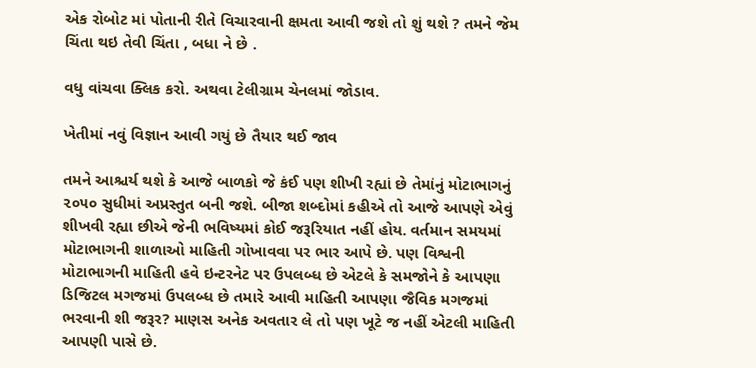એક રોબોટ માં પોતાની રીતે વિચારવાની ક્ષમતા આવી જશે તો શું થશે ? તમને જેમ ચિંતા થઇ તેવી ચિંતા , બધા ને છે .

વધુ વાંચવા ક્લિક કરો. અથવા ટેલીગ્રામ ચેનલમાં જોડાવ.

ખેતીમાં નવું વિજ્ઞાન આવી ગયું છે તૈયાર થઈ જાવ

તમને આશ્ચર્ય થશે કે આજે બાળકો જે કંઈ પણ શીખી રહ્યાં છે તેમાંનું મોટાભાગનું ૨૦૫૦ સુધીમાં અપ્રસ્તુત બની જશે. બીજા શબ્દોમાં કહીએ તો આજે આપણે એવું શીખવી રહ્યા છીએ જેની ભવિષ્યમાં કોઈ જરૂરિયાત નહીં હોય. વર્તમાન સમયમાં મોટાભાગની શાળાઓ માહિતી ગોખાવવા પર ભાર આપે છે. પણ વિશ્વની મોટાભાગની માહિતી હવે ઇન્ટરનેટ પર ઉપલબ્ધ છે એટલે કે સમજોને કે આપણા ડિજિટલ મગજમાં ઉપલબ્ધ છે તમારે આવી માહિતી આપણા જૈવિક મગજમાં ભરવાની શી જરૂર? માણસ અનેક અવતાર લે તો પણ ખૂટે જ નહીં એટલી માહિતી આપણી પાસે છે.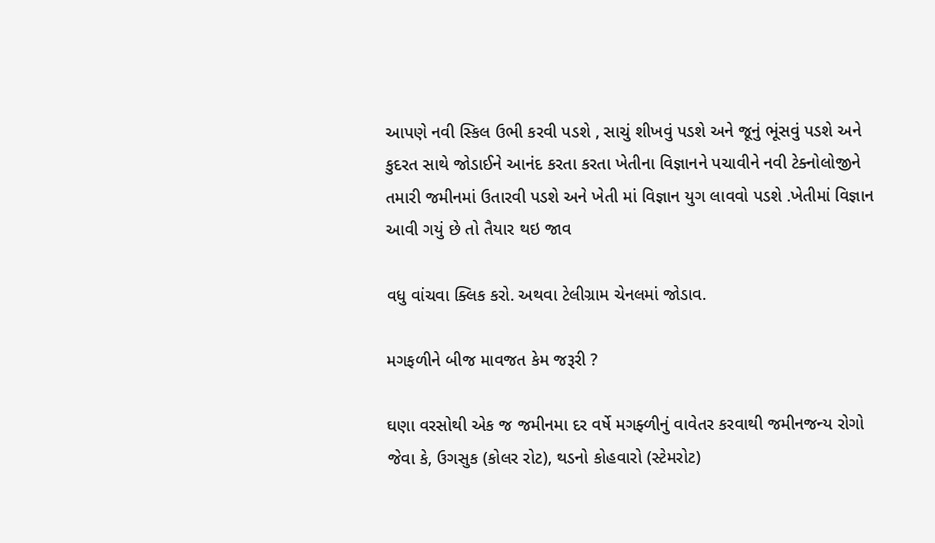આપણે નવી સ્કિલ ઉભી કરવી પડશે , સાચું શીખવું પડશે અને જૂનું ભૂંસવું પડશે અને કુદરત સાથે જોડાઈને આનંદ કરતા કરતા ખેતીના વિજ્ઞાનને પચાવીને નવી ટેક્નોલોજીને તમારી જમીનમાં ઉતારવી પડશે અને ખેતી માં વિજ્ઞાન યુગ લાવવો પડશે .ખેતીમાં વિજ્ઞાન આવી ગયું છે તો તૈયાર થઇ જાવ

વધુ વાંચવા ક્લિક કરો. અથવા ટેલીગ્રામ ચેનલમાં જોડાવ.

મગફળીને બીજ માવજત કેમ જરૂરી ?

ઘણા વરસોથી એક જ જમીનમા દર વર્ષે મગફ્ળીનું વાવેતર કરવાથી જમીનજન્ય રોગો જેવા કે, ઉગસુક (કોલર રોટ), થડનો કોહવારો (સ્ટેમરોટ)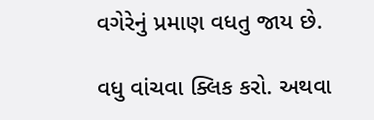વગેરેનું પ્રમાણ વધતુ જાય છે.

વધુ વાંચવા ક્લિક કરો. અથવા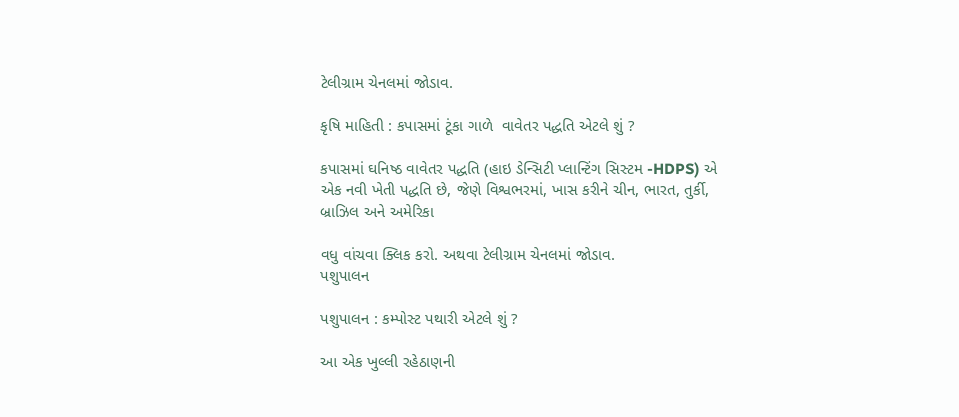ટેલીગ્રામ ચેનલમાં જોડાવ.

કૃષિ માહિતી : કપાસમાં ટૂંકા ગાળે  વાવેતર પદ્ધતિ એટલે શું ?

કપાસમાં ઘનિષ્ઠ વાવેતર પદ્ધતિ (હાઇ ડેન્સિટી પ્લાન્ટિંગ સિસ્ટમ -HDPS) એ એક નવી ખેતી પદ્ધતિ છે, જેણે વિશ્વભરમાં, ખાસ કરીને ચીન, ભારત, તુર્કી, બ્રાઝિલ અને અમેરિકા

વધુ વાંચવા ક્લિક કરો. અથવા ટેલીગ્રામ ચેનલમાં જોડાવ.
પશુપાલન

પશુપાલન : કમ્પોસ્ટ પથારી એટલે શું ?

આ એક ખુલ્લી રહેઠાણની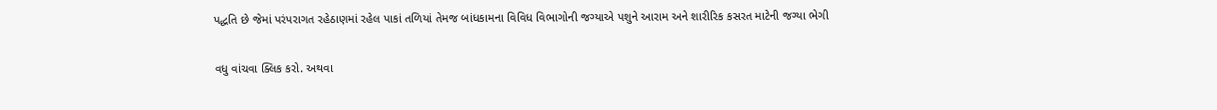પદ્ધતિ છે જેમાં પરંપરાગત રહેઠાણમાં રહેલ પાકાં તળિયાં તેમજ બાંધકામના વિવિધ વિભાગોની જગ્યાએ પશુને આરામ અને શારીરિક કસરત માટેની જગ્યા ભેગી

વધુ વાંચવા ક્લિક કરો. અથવા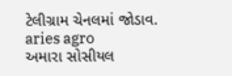ટેલીગ્રામ ચેનલમાં જોડાવ.
aries agro
અમારા સોસીયલ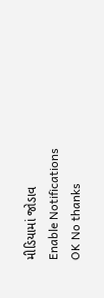મીડિયામાં જોડાવ
Enable Notifications OK No thanks